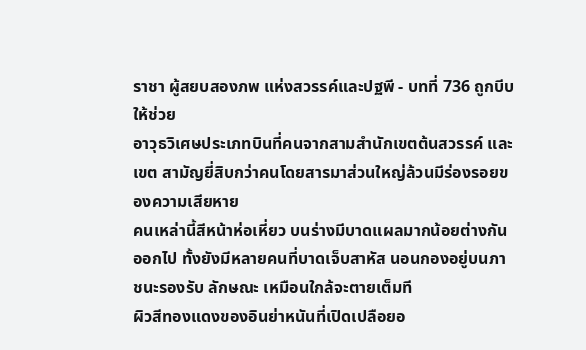ราชา ผู้สยบสองภพ แห่งสวรรค์และปฐพี - บทที่ 736 ถูกบีบให้ช่วย
อาวุธวิเศษประเภทบินที่คนจากสามสำนักเขตต้นสวรรค์ และเขต สามัญยี่สิบกว่าคนโดยสารมาส่วนใหญ่ล้วนมีร่องรอยของความเสียหาย
คนเหล่านี้สีหน้าห่อเหี่ยว บนร่างมีบาดแผลมากน้อยต่างกันออกไป ทั้งยังมีหลายคนที่บาดเจ็บสาหัส นอนกองอยู่บนภาชนะรองรับ ลักษณะ เหมือนใกล้จะตายเต็มที
ผิวสีทองแดงของอินย่าหนันที่เปิดเปลือยอ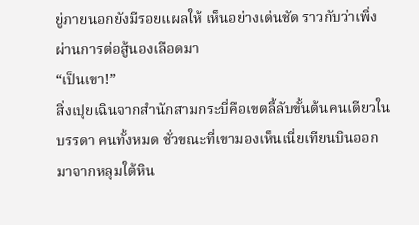ยู่ภายนอกยังมีรอยแผลให้ เห็นอย่างเด่นชัด ราวกับว่าเพิ่งผ่านการต่อสู้นองเลือดมา
“เป็นเขา!”
สิ่งเปุยเฉินจากสำนักสามกระบี่คือเขตลี้ลับขั้นต้นคนเดียวในบรรดา คนทั้งหมด ชั่วขณะที่เขามองเห็นเนี่ยเทียนบินออกมาจากหลุมใต้หิน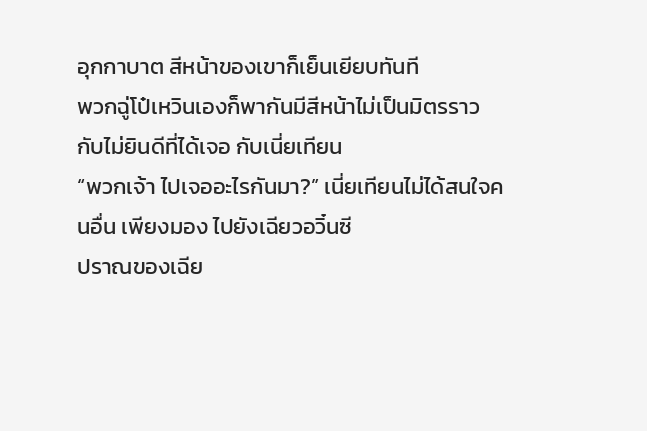อุกกาบาต สีหน้าของเขาก็เย็นเยียบทันที
พวกฉู่โป๋เหวินเองก็พากันมีสีหน้าไม่เป็นมิตรราวกับไม่ยินดีที่ได้เจอ กับเนี่ยเทียน
“พวกเจ้า ไปเจออะไรกันมา?” เนี่ยเทียนไม่ได้สนใจคนอื่น เพียงมอง ไปยังเฉียวอวิ๋นซี
ปราณของเฉีย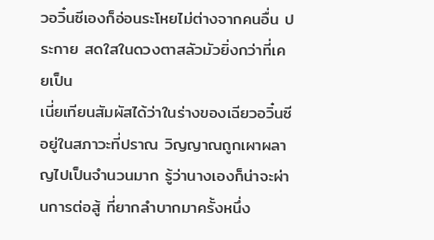วอวิ๋นซีเองก็อ่อนระโหยไม่ต่างจากคนอื่น ประกาย สดใสในดวงตาสลัวมัวยิ่งกว่าที่เคยเป็น
เนี่ยเทียนสัมผัสได้ว่าในร่างของเฉียวอวิ๋นซีอยู่ในสภาวะที่ปราณ วิญญาณถูกเผาผลาญไปเป็นจำนวนมาก รู้ว่านางเองก็น่าจะผ่านการต่อสู้ ที่ยากลำบากมาครั้งหนึ่ง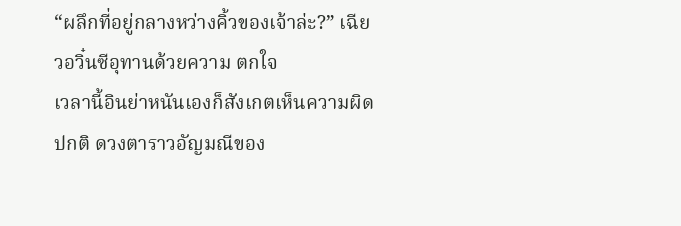“ผลึกที่อยู่กลางหว่างคิ้วของเจ้าล่ะ?” เฉียวอวิ๋นซีอุทานด้วยความ ตกใจ
เวลานี้อินย่าหนันเองก็สังเกตเห็นความผิดปกติ ดวงตาราวอัญมณีของ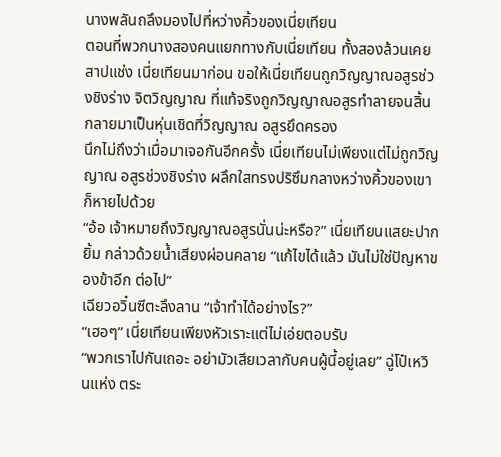นางพลันถลึงมองไปที่หว่างคิ้วของเนี่ยเทียน
ตอนที่พวกนางสองคนแยกทางกับเนี่ยเทียน ทั้งสองล้วนเคยสาปแช่ง เนี่ยเทียนมาก่อน ขอให้เนี่ยเทียนถูกวิญญาณอสูรช่วงชิงร่าง จิตวิญญาณ ที่แท้จริงถูกวิญญาณอสูรทำลายจนสิ้น กลายมาเป็นหุ่นเชิดที่วิญญาณ อสูรยึดครอง
นึกไม่ถึงว่าเมื่อมาเจอกันอีกครั้ง เนี่ยเทียนไม่เพียงแต่ไม่ถูกวิญญาณ อสูรช่วงชิงร่าง ผลึกใสทรงปริซึมกลางหว่างคิ้วของเขาก็หายไปด้วย
“อ้อ เจ้าหมายถึงวิญญาณอสูรนั่นน่ะหรือ?” เนี่ยเทียนแสยะปากยิ้ม กล่าวด้วยน้ำเสียงผ่อนคลาย “แก้ไขได้แล้ว มันไม่ใช่ปัญหาของข้าอีก ต่อไป”
เฉียวอวิ๋นซีตะลึงลาน “เจ้าทำได้อย่างไร?”
“เฮอๆ” เนี่ยเทียนเพียงหัวเราะแต่ไม่เอ่ยตอบรับ
“พวกเราไปกันเถอะ อย่ามัวเสียเวลากับคนผู้นี้อยู่เลย” ฉู่โป๋เหวินแห่ง ตระ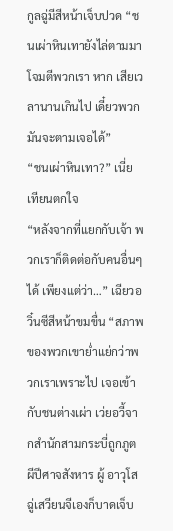กูลฉู่มีสีหน้าเจ็บปวด “ชนเผ่าหินเทายังไล่ตามมาโจมตีพวกเรา หาก เสียเวลานานเกินไป เดี๋ยวพวกมันจะตามเจอได้”
“ชนเผ่าหินเทา?” เนี่ยเทียนตกใจ
“หลังจากที่แยกกับเจ้า พวกเราก็ติดต่อกับคนอื่นๆ ได้ เพียงแต่ว่า…” เฉียวอวิ๋นซีสีหน้าขมขื่น “สภาพของพวกเขาย่ำแย่กว่าพวกเราเพราะไป เจอเข้ากับชนต่างเผ่า เว่ยอวี้จากสำนักสามกระบี่ถูกภูตผีปีศาจสังหาร ผู้ อาวุโสฉู่เสวียนจีเองก็บาดเจ็บ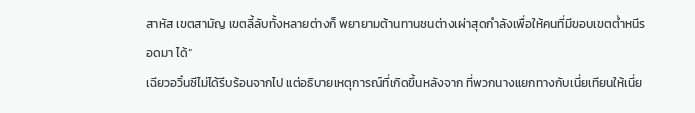สาหัส เขตสามัญ เขตลี้ลับทั้งหลายต่างก็ พยายามต้านทานชนต่างเผ่าสุดกำลังเพื่อให้คนที่มีขอบเขตต่ำหนีรอดมา ได้”
เฉียวอวิ๋นซีไม่ได้รีบร้อนจากไป แต่อธิบายเหตุการณ์ที่เกิดขึ้นหลังจาก ที่พวกนางแยกทางกับเนี่ยเทียนให้เนี่ย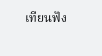เทียนฟัง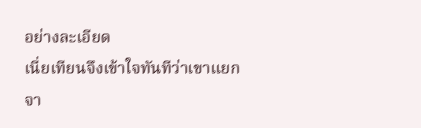อย่างละเอียด
เนี่ยเทียนจึงเข้าใจทันทีว่าเขาแยกจา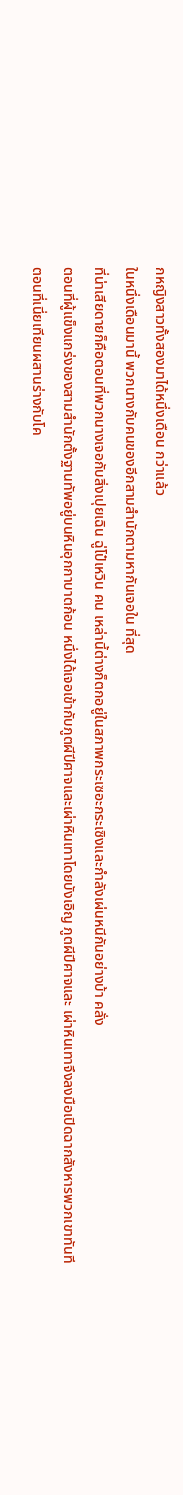กหญิงสาวทั้งสองมาได้หนึ่งเดือน กว่าแล้ว
ในหนึ่งเดือนมานี้ พวกนางกับคนของอีกสามสำนักตามหากันเจอใน ที่สุด
ที่น่าเสียดายก็คือตอนที่พวกนางเจอกับสิ่งเปุยเฉิน ฉู่โป๋เหวิน คน เหล่านี้ต่างก็ตกอยู่ในสภาพกระเซอะกระเซิงและกำลังเผ่นหนีกันอย่างบ้า คลั่ง
ตอนที่ผู้แข็งแกร่งของสามสำนักตั้งฐานทัพอยู่บนหินอุกกาบาตก้อน หนึ่งได้เจอเข้ากับภูตผีปีศาจและเผ่าหินเทาโดยบังเอิญ ภูตผีปีศาจและ เผ่าหินเทาจึงลงมือเปิดฉากสังหารพวกเขาทันที
ตอนที่เนี่ยเทียนผสานร่างกับโค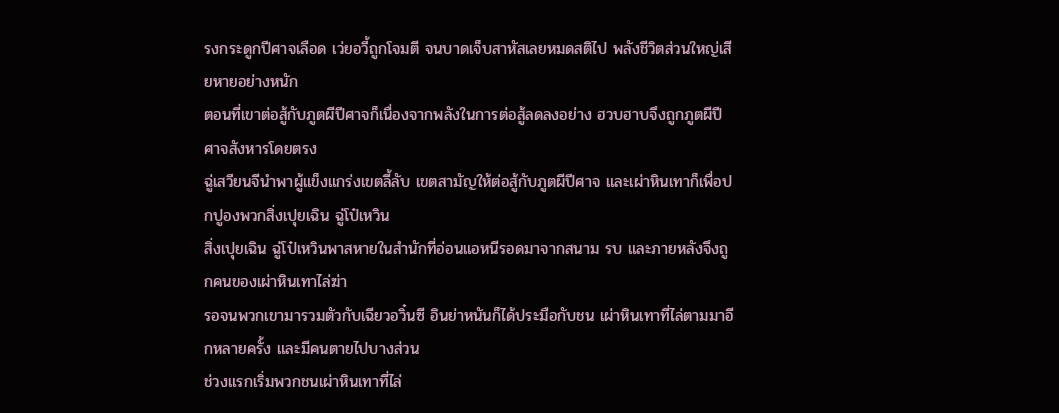รงกระดูกปีศาจเลือด เว่ยอวี้ถูกโจมตี จนบาดเจ็บสาหัสเลยหมดสติไป พลังชีวิตส่วนใหญ่เสียหายอย่างหนัก
ตอนที่เขาต่อสู้กับภูตผีปีศาจก็เนื่องจากพลังในการต่อสู้ลดลงอย่าง ฮวบฮาบจึงถูกภูตผีปีศาจสังหารโดยตรง
ฉู่เสวียนจีนำพาผู้แข็งแกร่งเขตลี้ลับ เขตสามัญให้ต่อสู้กับภูตผีปีศาจ และเผ่าหินเทาก็เพื่อปกปูองพวกสิ่งเปุยเฉิน ฉู่โป๋เหวิน
สิ่งเปุยเฉิน ฉู่โป๋เหวินพาสหายในสำนักที่อ่อนแอหนีรอดมาจากสนาม รบ และภายหลังจึงถูกคนของเผ่าหินเทาไล่ฆ่า
รอจนพวกเขามารวมตัวกับเฉียวอวิ๋นซี อินย่าหนันก็ได้ประมือกับชน เผ่าหินเทาที่ไล่ตามมาอีกหลายครั้ง และมีคนตายไปบางส่วน
ช่วงแรกเริ่มพวกชนเผ่าหินเทาที่ไล่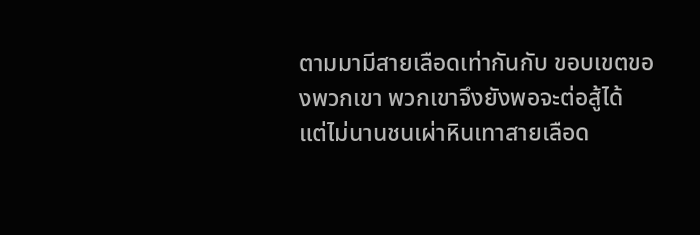ตามมามีสายเลือดเท่ากันกับ ขอบเขตของพวกเขา พวกเขาจึงยังพอจะต่อสู้ได้
แต่ไม่นานชนเผ่าหินเทาสายเลือด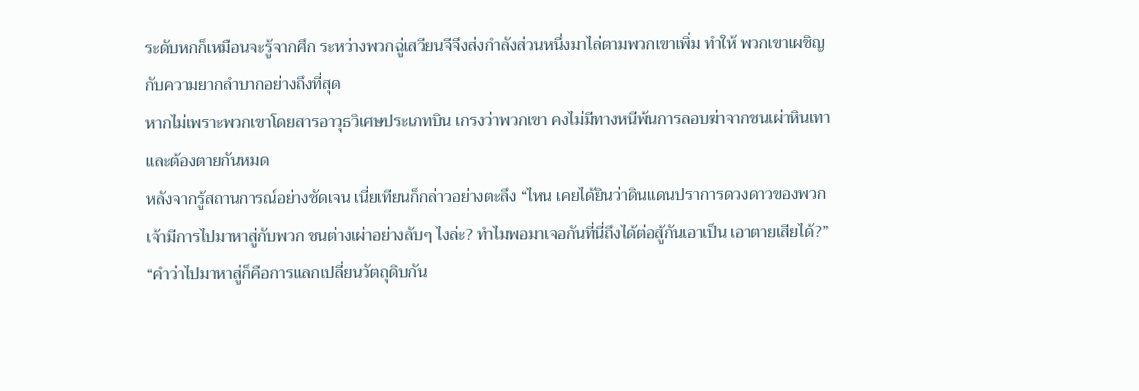ระดับหกก็เหมือนจะรู้จากศึก ระหว่างพวกฉู่เสวียนจีจึงส่งกำลังส่วนหนึ่งมาไล่ตามพวกเขาเพิ่ม ทำให้ พวกเขาเผชิญกับความยากลำบากอย่างถึงที่สุด
หากไม่เพราะพวกเขาโดยสารอาวุธวิเศษประเภทบิน เกรงว่าพวกเขา คงไม่มีทางหนีพ้นการลอบฆ่าจากชนเผ่าหินเทาและต้องตายกันหมด
หลังจากรู้สถานการณ์อย่างชัดเจน เนี่ยเทียนก็กล่าวอย่างตะลึง “ไหน เคยได้ยินว่าดินแดนปราการดวงดาวของพวกเจ้ามีการไปมาหาสู่กับพวก ชนต่างเผ่าอย่างลับๆ ไงล่ะ? ทำไมพอมาเจอกันที่นี่ถึงได้ต่อสู้กันเอาเป็น เอาตายเสียได้?”
“คำว่าไปมาหาสู่ก็คือการแลกเปลี่ยนวัตถุดิบกัน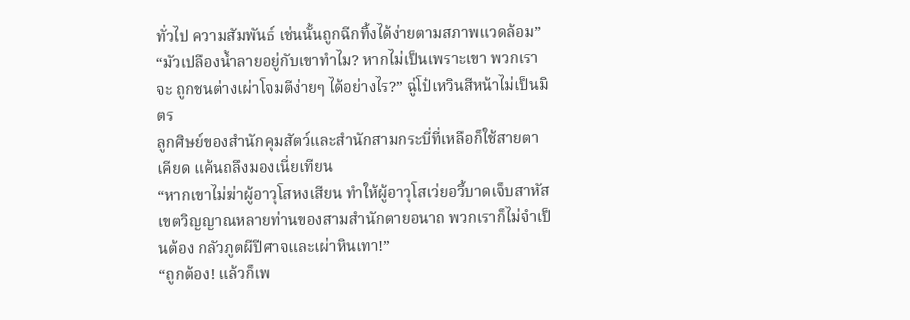ทั่วไป ความสัมพันธ์ เช่นนั้นถูกฉีกทิ้งได้ง่ายตามสภาพแวดล้อม”
“มัวเปลืองน้ำลายอยู่กับเขาทำไม? หากไม่เป็นเพราะเขา พวกเราจะ ถูกชนต่างเผ่าโจมตีง่ายๆ ได้อย่างไร?” ฉู่โป๋เหวินสีหน้าไม่เป็นมิตร
ลูกศิษย์ของสำนักคุมสัตว์และสำนักสามกระบี่ที่เหลือก็ใช้สายตาเคียด แค้นถลึงมองเนี่ยเทียน
“หากเขาไม่ฆ่าผู้อาวุโสหงเสียน ทำให้ผู้อาวุโสเว่ยอวี้บาดเจ็บสาหัส เขตวิญญาณหลายท่านของสามสำนักตายอนาถ พวกเราก็ไม่จำเป็นต้อง กลัวภูตผีปีศาจและเผ่าหินเทา!”
“ถูกต้อง! แล้วก็เพ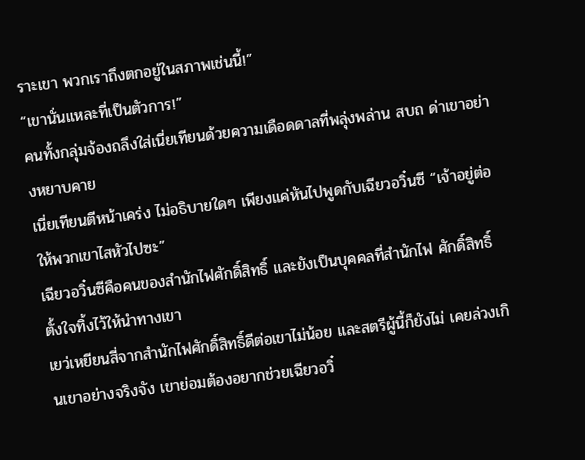ราะเขา พวกเราถึงตกอยู่ในสภาพเช่นนี้!”
“เขานั่นแหละที่เป็นตัวการ!”
คนทั้งกลุ่มจ้องถลึงใส่เนี่ยเทียนด้วยความเดือดดาลที่พลุ่งพล่าน สบถ ด่าเขาอย่างหยาบคาย
เนี่ยเทียนตีหน้าเคร่ง ไม่อธิบายใดๆ เพียงแค่หันไปพูดกับเฉียวอวิ๋นซี “เจ้าอยู่ต่อ ให้พวกเขาไสหัวไปซะ”
เฉียวอวิ๋นซีคือคนของสำนักไฟศักดิ์สิทธิ์ และยังเป็นบุคคลที่สำนักไฟ ศักดิ์สิทธิ์ตั้งใจทิ้งไว้ให้นำทางเขา
เยว่เหยียนสี่จากสำนักไฟศักดิ์สิทธิ์ดีต่อเขาไม่น้อย และสตรีผู้นี้ก็ยังไม่ เคยล่วงเกินเขาอย่างจริงจัง เขาย่อมต้องอยากช่วยเฉียวอวิ๋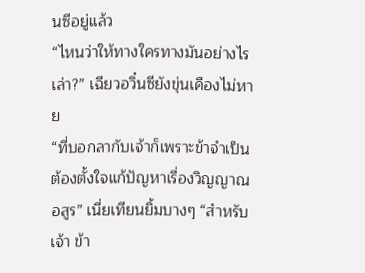นซีอยู่แล้ว
“ไหนว่าให้ทางใครทางมันอย่างไรเล่า?” เฉียวอวิ๋นซียังขุ่นเคืองไม่หาย
“ที่บอกลากับเจ้าก็เพราะข้าจำเป็นต้องตั้งใจแก้ปัญหาเรื่องวิญญาณ อสูร” เนี่ยเทียนยิ้มบางๆ “สำหรับเจ้า ข้า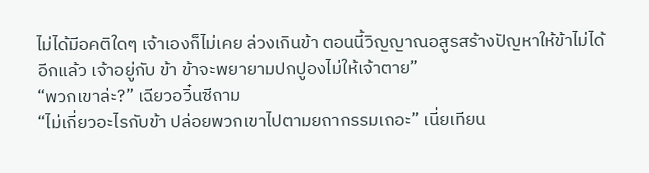ไม่ได้มีอคติใดๆ เจ้าเองก็ไม่เคย ล่วงเกินข้า ตอนนี้วิญญาณอสูรสร้างปัญหาให้ข้าไม่ได้อีกแล้ว เจ้าอยู่กับ ข้า ข้าจะพยายามปกปูองไม่ให้เจ้าตาย”
“พวกเขาล่ะ?” เฉียวอวิ๋นซีถาม
“ไม่เกี่ยวอะไรกับข้า ปล่อยพวกเขาไปตามยถากรรมเถอะ” เนี่ยเทียน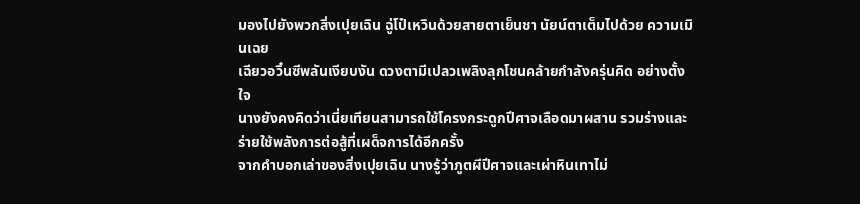มองไปยังพวกสิ่งเปุยเฉิน ฉู่โป๋เหวินด้วยสายตาเย็นชา นัยน์ตาเต็มไปด้วย ความเมินเฉย
เฉียวอวิ๋นซีพลันเงียบงัน ดวงตามีเปลวเพลิงลุกโชนคล้ายกำลังครุ่นคิด อย่างตั้งใจ
นางยังคงคิดว่าเนี่ยเทียนสามารถใช้โครงกระดูกปีศาจเลือดมาผสาน รวมร่างและร่ายใช้พลังการต่อสู้ที่เผด็จการได้อีกครั้ง
จากคำบอกเล่าของสิ่งเปุยเฉิน นางรู้ว่าภูตผีปีศาจและเผ่าหินเทาไม่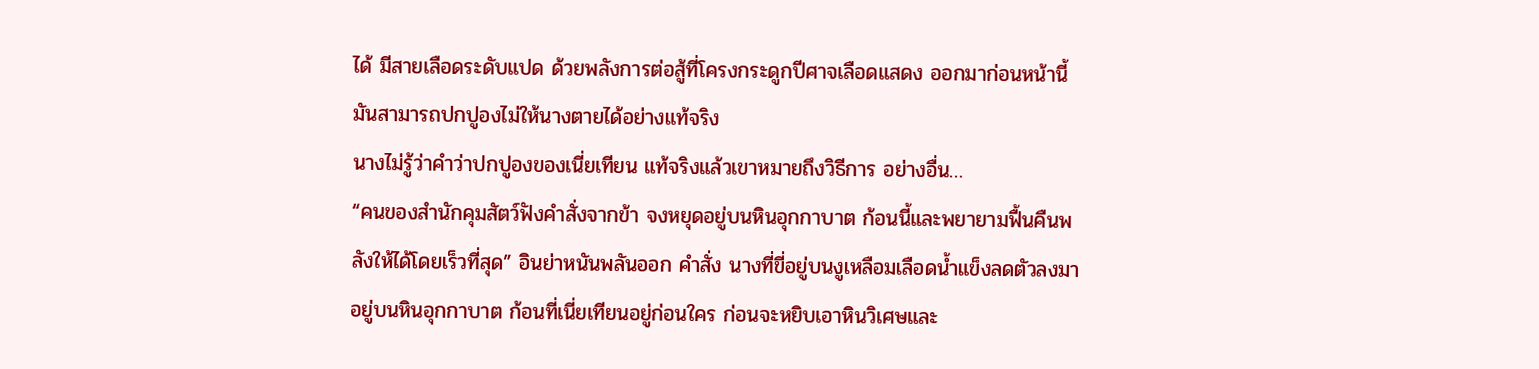ได้ มีสายเลือดระดับแปด ด้วยพลังการต่อสู้ที่โครงกระดูกปีศาจเลือดแสดง ออกมาก่อนหน้านี้ มันสามารถปกปูองไม่ให้นางตายได้อย่างแท้จริง
นางไม่รู้ว่าคำว่าปกปูองของเนี่ยเทียน แท้จริงแล้วเขาหมายถึงวิธีการ อย่างอื่น…
“คนของสำนักคุมสัตว์ฟังคำสั่งจากข้า จงหยุดอยู่บนหินอุกกาบาต ก้อนนี้และพยายามฟื้นคืนพลังให้ได้โดยเร็วที่สุด” อินย่าหนันพลันออก คำสั่ง นางที่ขี่อยู่บนงูเหลือมเลือดน้ำแข็งลดตัวลงมาอยู่บนหินอุกกาบาต ก้อนที่เนี่ยเทียนอยู่ก่อนใคร ก่อนจะหยิบเอาหินวิเศษและ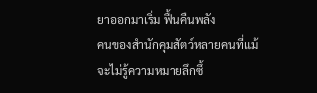ยาออกมาเริ่ม ฟื้นคืนพลัง
คนของสำนักคุมสัตว์หลายคนที่แม้จะไม่รู้ความหมายลึกซึ้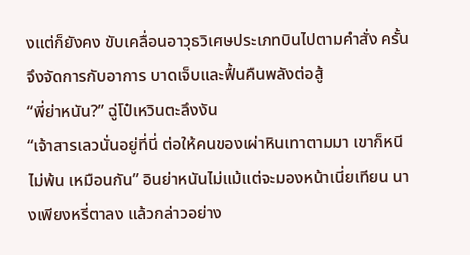งแต่ก็ยังคง ขับเคลื่อนอาวุธวิเศษประเภทบินไปตามคำสั่ง ครั้นจึงจัดการกับอาการ บาดเจ็บและฟื้นคืนพลังต่อสู้
“พี่ย่าหนัน?” ฉู่โป๋เหวินตะลึงงัน
“เจ้าสารเลวนั่นอยู่ที่นี่ ต่อให้คนของเผ่าหินเทาตามมา เขาก็หนีไม่พ้น เหมือนกัน” อินย่าหนันไม่แม้แต่จะมองหน้าเนี่ยเทียน นางเพียงหรี่ตาลง แล้วกล่าวอย่าง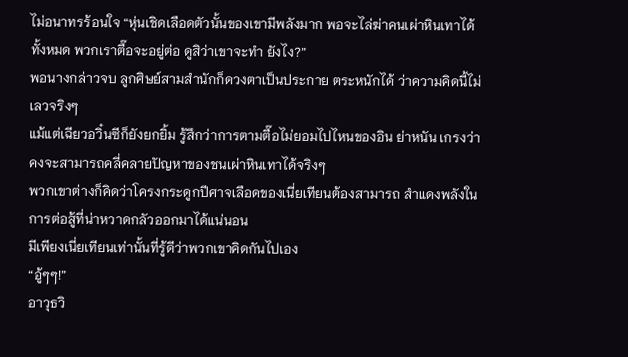ไม่อนาทรร้อนใจ “หุ่นเชิดเลือดตัวนั้นของเขามีพลังมาก พอจะไล่ฆ่าคนเผ่าหินเทาได้ทั้งหมด พวกเราตื๊อจะอยู่ต่อ ดูสิว่าเขาจะทำ ยังไง?”
พอนางกล่าวจบ ลูกศิษย์สามสำนักก็ดวงตาเป็นประกาย ตระหนักได้ ว่าความคิดนี้ไม่เลวจริงๆ
แม้แต่เฉียวอวิ๋นซีก็ยังยกยิ้ม รู้สึกว่าการตามตื๊อไม่ยอมไปไหนของอิน ย่าหนัน เกรงว่าคงจะสามารถคลี่คลายปัญหาของชนเผ่าหินเทาได้จริงๆ
พวกเขาต่างก็คิดว่าโครงกระดูกปีศาจเลือดของเนี่ยเทียนต้องสามารถ สำแดงพลังในการต่อสู้ที่น่าหวาดกลัวออกมาได้แน่นอน
มีเพียงเนี่ยเทียนเท่านั้นที่รู้ดีว่าพวกเขาคิดกันไปเอง
“อู้ๆๆ!”
อาวุธวิ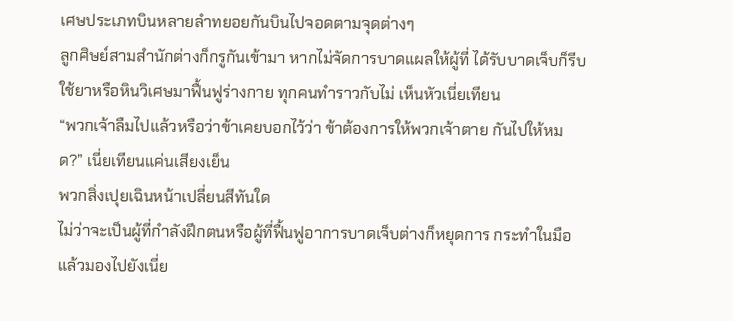เศษประเภทบินหลายลำทยอยกันบินไปจอดตามจุดต่างๆ
ลูกศิษย์สามสำนักต่างก็กรูกันเข้ามา หากไม่จัดการบาดแผลให้ผู้ที่ ได้รับบาดเจ็บก็รีบใช้ยาหรือหินวิเศษมาฟื้นฟูร่างกาย ทุกคนทำราวกับไม่ เห็นหัวเนี่ยเทียน
“พวกเจ้าลืมไปแล้วหรือว่าข้าเคยบอกไว้ว่า ข้าต้องการให้พวกเจ้าตาย กันไปให้หมด?” เนี่ยเทียนแค่นเสียงเย็น
พวกสิ่งเปุยเฉินหน้าเปลี่ยนสีทันใด
ไม่ว่าจะเป็นผู้ที่กำลังฝึกตนหรือผู้ที่ฟื้นฟูอาการบาดเจ็บต่างก็หยุดการ กระทำในมือแล้วมองไปยังเนี่ย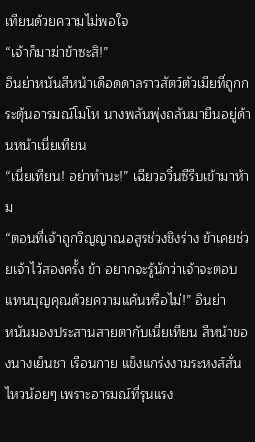เทียนด้วยความไม่พอใจ
“เจ้าก็มาฆ่าข้าซะสิ!”
อินย่าหนันสีหน้าเดือดดาลราวสัตว์ตัวเมียที่ถูกกระตุ้นอารมณ์โมโห นางพลันพุ่งถลันมายืนอยู่ด้านหน้าเนี่ยเทียน
“เนี่ยเทียน! อย่าทำนะ!” เฉียวอวิ๋นซีรีบเข้ามาห้าม
“ตอนที่เจ้าถูกวิญญาณอสูรช่วงชิงร่าง ข้าเคยช่วยเจ้าไว้สองครั้ง ข้า อยากจะรู้นักว่าเจ้าจะตอบแทนบุญคุณด้วยความแค้นหรือไม่!” อินย่า
หนันมองประสานสายตากับเนี่ยเทียน สีหน้าของนางเย็นชา เรือนกาย แข็งแกร่งงามระหงส์สั่นไหวน้อยๆ เพราะอารมณ์ที่รุนแรง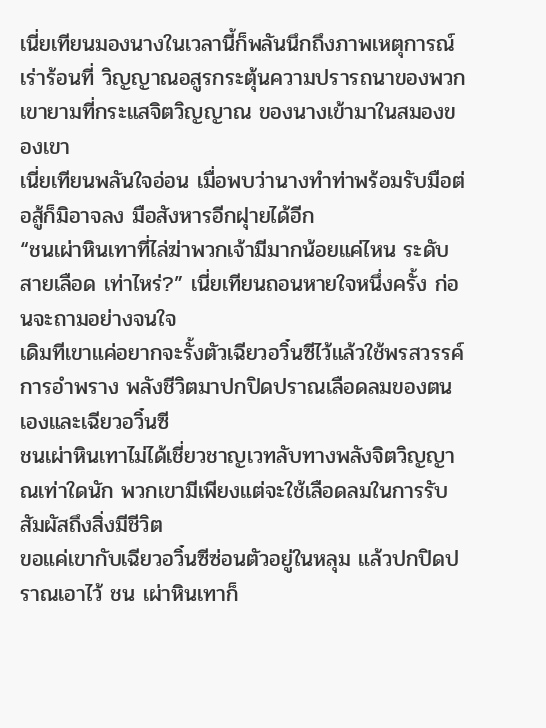เนี่ยเทียนมองนางในเวลานี้ก็พลันนึกถึงภาพเหตุการณ์เร่าร้อนที่ วิญญาณอสูรกระตุ้นความปรารถนาของพวกเขายามที่กระแสจิตวิญญาณ ของนางเข้ามาในสมองของเขา
เนี่ยเทียนพลันใจอ่อน เมื่อพบว่านางทำท่าพร้อมรับมือต่อสู้ก็มิอาจลง มือสังหารอีกฝุายได้อีก
“ชนเผ่าหินเทาที่ไล่ฆ่าพวกเจ้ามีมากน้อยแค่ไหน ระดับสายเลือด เท่าไหร่?” เนี่ยเทียนถอนหายใจหนึ่งครั้ง ก่อนจะถามอย่างจนใจ
เดิมทีเขาแค่อยากจะรั้งตัวเฉียวอวิ๋นซีไว้แล้วใช้พรสวรรค์การอำพราง พลังชีวิตมาปกปิดปราณเลือดลมของตนเองและเฉียวอวิ๋นซี
ชนเผ่าหินเทาไม่ได้เชี่ยวชาญเวทลับทางพลังจิตวิญญาณเท่าใดนัก พวกเขามีเพียงแต่จะใช้เลือดลมในการรับสัมผัสถึงสิ่งมีชีวิต
ขอแค่เขากับเฉียวอวิ๋นซีซ่อนตัวอยู่ในหลุม แล้วปกปิดปราณเอาไว้ ชน เผ่าหินเทาก็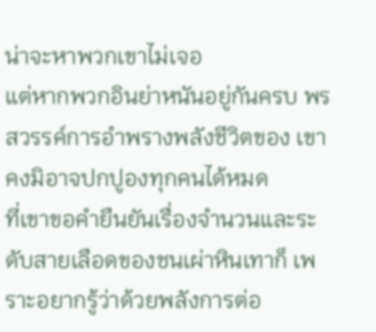น่าจะหาพวกเขาไม่เจอ
แต่หากพวกอินย่าหนันอยู่กันครบ พรสวรรค์การอำพรางพลังชีวิตของ เขาคงมิอาจปกปูองทุกคนได้หมด
ที่เขาขอคำยืนยันเรื่องจำนวนและระดับสายเลือดของชนเผ่าหินเทาก็ เพราะอยากรู้ว่าด้วยพลังการต่อ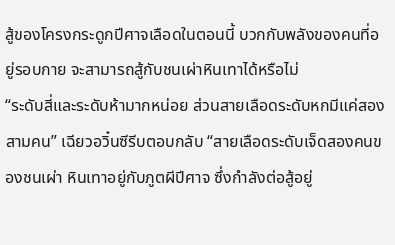สู้ของโครงกระดูกปีศาจเลือดในตอนนี้ บวกกับพลังของคนที่อยู่รอบกาย จะสามารถสู้กับชนเผ่าหินเทาได้หรือไม่
“ระดับสี่และระดับห้ามากหน่อย ส่วนสายเลือดระดับหกมีแค่สอง สามคน” เฉียวอวิ๋นซีรีบตอบกลับ “สายเลือดระดับเจ็ดสองคนของชนเผ่า หินเทาอยู่กับภูตผีปีศาจ ซึ่งกำลังต่อสู้อยู่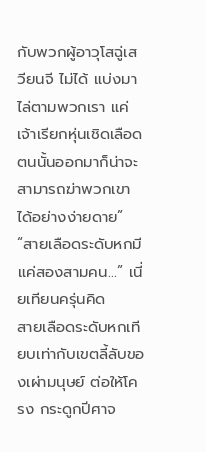กับพวกผู้อาวุโสฉู่เสวียนจี ไม่ได้ แบ่งมาไล่ตามพวกเรา แค่เจ้าเรียกหุ่นเชิดเลือดตนนั้นออกมาก็น่าจะ สามารถฆ่าพวกเขาได้อย่างง่ายดาย”
“สายเลือดระดับหกมีแค่สองสามคน…” เนี่ยเทียนครุ่นคิด
สายเลือดระดับหกเทียบเท่ากับเขตลี้ลับของเผ่ามนุษย์ ต่อให้โครง กระดูกปีศาจ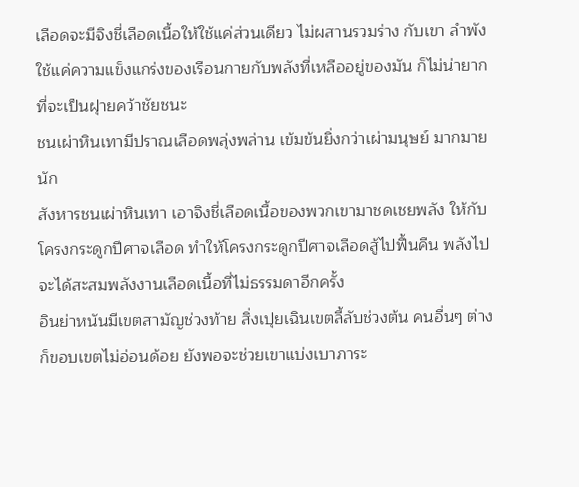เลือดจะมีจิงชี่เลือดเนื้อให้ใช้แค่ส่วนเดียว ไม่ผสานรวมร่าง กับเขา ลำพังใช้แค่ความแข็งแกร่งของเรือนกายกับพลังที่เหลืออยู่ของมัน ก็ไม่น่ายากที่จะเป็นฝุายคว้าชัยชนะ
ชนเผ่าหินเทามีปราณเลือดพลุ่งพล่าน เข้มข้นยิ่งกว่าเผ่ามนุษย์ มากมายนัก
สังหารชนเผ่าหินเทา เอาจิงชี่เลือดเนื้อของพวกเขามาชดเชยพลัง ให้กับโครงกระดูกปีศาจเลือด ทำให้โครงกระดูกปีศาจเลือดสู้ไปฟื้นคืน พลังไปจะได้สะสมพลังงานเลือดเนื้อที่ไม่ธรรมดาอีกครั้ง
อินย่าหนันมีเขตสามัญช่วงท้าย สิ่งเปุยเฉินเขตลี้ลับช่วงต้น คนอื่นๆ ต่างก็ขอบเขตไม่อ่อนด้อย ยังพอจะช่วยเขาแบ่งเบาภาระ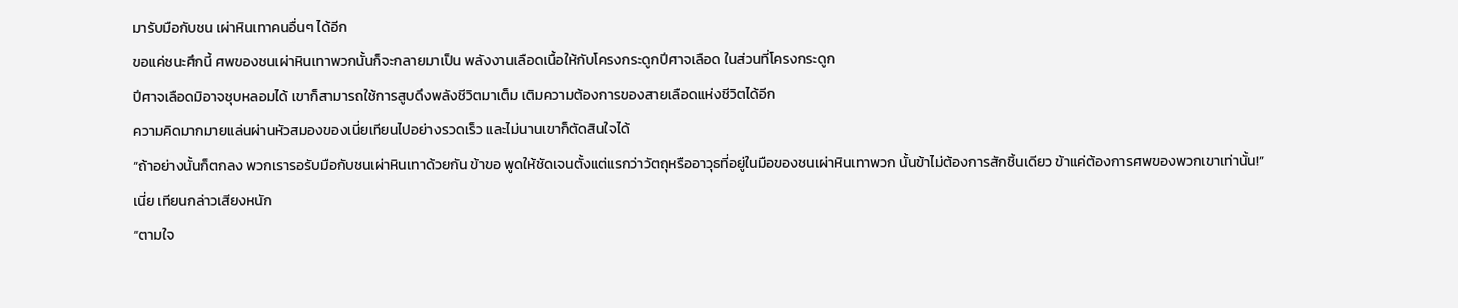มารับมือกับชน เผ่าหินเทาคนอื่นๆ ได้อีก
ขอแค่ชนะศึกนี้ ศพของชนเผ่าหินเทาพวกนั้นก็จะกลายมาเป็น พลังงานเลือดเนื้อให้กับโครงกระดูกปีศาจเลือด ในส่วนที่โครงกระดูก
ปีศาจเลือดมิอาจชุบหลอมได้ เขาก็สามารถใช้การสูบดึงพลังชีวิตมาเต็ม เติมความต้องการของสายเลือดแห่งชีวิตได้อีก
ความคิดมากมายแล่นผ่านหัวสมองของเนี่ยเทียนไปอย่างรวดเร็ว และไม่นานเขาก็ตัดสินใจได้
“ถ้าอย่างนั้นก็ตกลง พวกเรารอรับมือกับชนเผ่าหินเทาด้วยกัน ข้าขอ พูดให้ชัดเจนตั้งแต่แรกว่าวัตถุหรืออาวุธที่อยู่ในมือของชนเผ่าหินเทาพวก นั้นข้าไม่ต้องการสักชิ้นเดียว ข้าแค่ต้องการศพของพวกเขาเท่านั้น!” เนี่ย เทียนกล่าวเสียงหนัก
“ตามใจ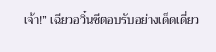เจ้า!” เฉียวอวิ๋นซีตอบรับอย่างเด็ดเดี่ยว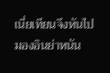เนี่ยเทียนจึงหันไปมองอินย่าหนัน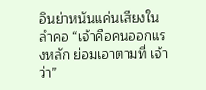อินย่าหนันแค่นเสียงในลำคอ “เจ้าคือคนออกแรงหลัก ย่อมเอาตามที่ เจ้าว่า”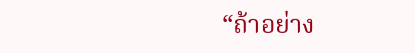“ถ้าอย่าง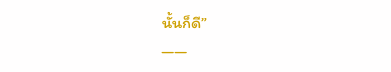นั้นก็ดี”
——